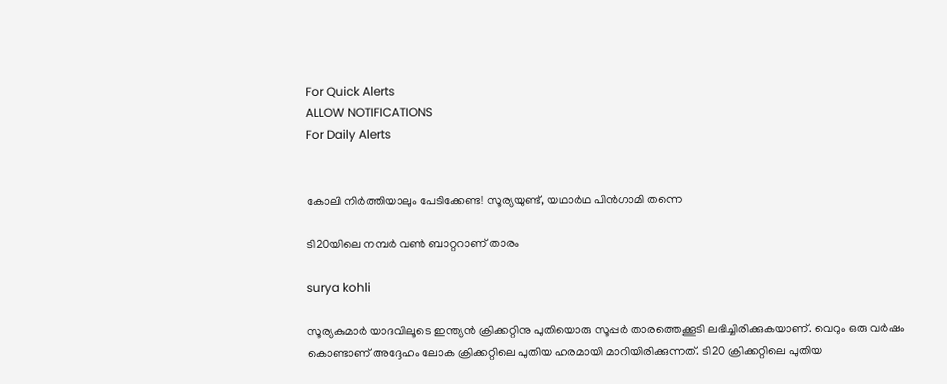For Quick Alerts
ALLOW NOTIFICATIONS
For Daily Alerts


കോലി നിര്‍ത്തിയാലും പേടിക്കേണ്ട! സൂര്യയുണ്ട്, യഥാര്‍ഥ പിന്‍ഗാമി തന്നെ

ടി20യിലെ നമ്പര്‍ വണ്‍ ബാറ്ററാണ് താരം

surya kohli

സൂര്യകുമാര്‍ യാദവിലൂടെ ഇന്ത്യന്‍ ക്രിക്കറ്റിനു പുതിയൊരു സൂപ്പര്‍ താരത്തെക്കൂടി ലഭിച്ചിരിക്കുകയാണ്. വെറും ഒരു വര്‍ഷം കൊണ്ടാണ് അദ്ദേഹം ലോക ക്രിക്കറ്റിലെ പുതിയ ഹരമായി മാറിയിരിക്കുന്നത്. ടി20 ക്രിക്കറ്റിലെ പുതിയ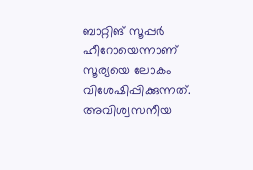ബാറ്റിങ് സൂപ്പര്‍ ഹീറോയെന്നാണ് സൂര്യയെ ലോകം വിശേഷിപ്പിക്കുന്നത്. അവിശ്വസനീയ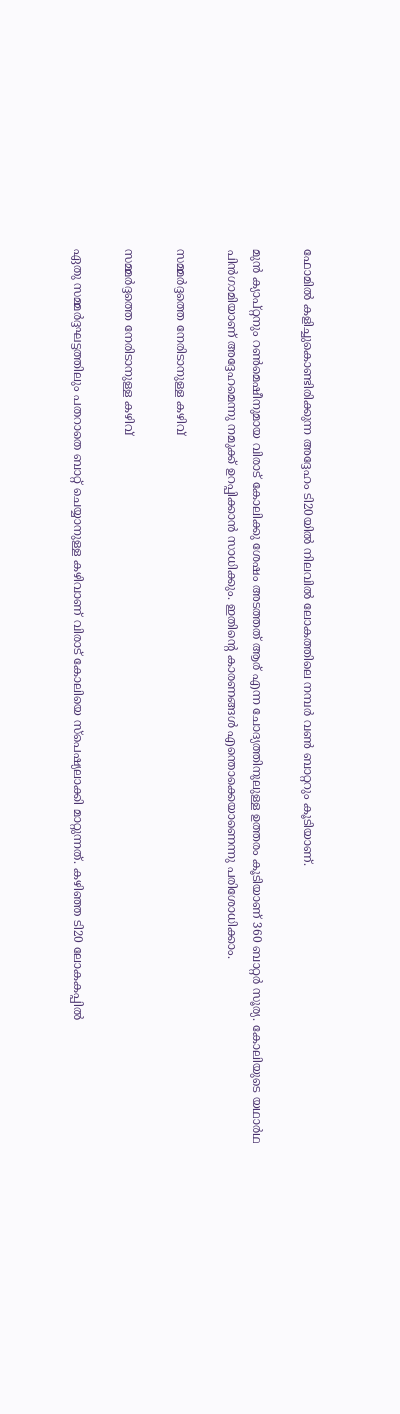ഫോമില്‍ കളിച്ചുകൊണ്ടിരിക്കുന്ന അദ്ദേഹം ടി20യില്‍ നിലവില്‍ ലോകത്തിലെ നമ്പര്‍ വണ്‍ ബാറ്ററും കൂടിയാണ്.

മുന്‍ ക്യാപ്റ്റനും റണ്‍മെഷീനുമായ വിരാട് കോലിക്കു ശേഷം അടത്തത് ആര് എന്ന ചോദ്യത്തിനുലുള്ള ഉത്തരം കൂടിയാണ് 360 ബാറ്റര്‍ സൂര്യ. കോലിയുടെ യഥാര്‍ഥ പിന്‍ഗാമിയാണ് അദ്ദേഹമെന്നു നമുക്ക് ഉറപ്പിക്കാന്‍ സാധിക്കും. ഇതിന്റെ കാരണങ്ങള്‍ എന്തൊക്കെയാണെന്നു പരിശോധിക്കാം.

സമ്മര്‍ദ്ദത്തെ നേരിടാനുള്ള കഴിവ്

സമ്മര്‍ദ്ദത്തെ നേരിടാനുള്ള കഴിവ്

ഏതു സമ്മര്‍ദ്ദഘട്ടത്തിലും പതറാതെ ബാറ്റ് ചെയ്യാനുള്ള കഴിവാണ് വിരാട് കോലിയെ സ്‌പെഷ്യലാക്കി മാറ്റുന്നത്. കഴിഞ്ഞ ടി20 ലോകകപ്പില്‍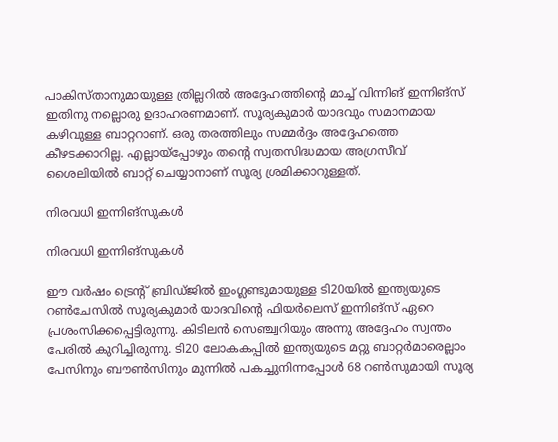പാകിസ്താനുമായുള്ള ത്രില്ലറില്‍ അദ്ദേഹത്തിന്റെ മാച്ച് വിന്നിങ് ഇന്നിങ്‌സ് ഇതിനു നല്ലൊരു ഉദാഹരണമാണ്. സൂര്യകുമാര്‍ യാദവും സമാനമായ കഴിവുള്ള ബാറ്ററാണ്. ഒരു തരത്തിലും സമ്മര്‍ദ്ദം അദ്ദേഹത്തെ കീഴടക്കാറില്ല. എല്ലായ്‌പ്പോഴും തന്റെ സ്വതസിദ്ധമായ അഗ്രസീവ് ശൈലിയില്‍ ബാറ്റ് ചെയ്യാനാണ് സൂര്യ ശ്രമിക്കാറുള്ളത്.

നിരവധി ഇന്നിങ്‌സുകള്‍

നിരവധി ഇന്നിങ്‌സുകള്‍

ഈ വര്‍ഷം ട്രെന്റ് ബ്രിഡ്ജില്‍ ഇംഗ്ലണ്ടുമായുള്ള ടി20യില്‍ ഇന്ത്യയുടെ റണ്‍ചേസില്‍ സൂര്യകുമാര്‍ യാദവിന്റെ ഫിയര്‍ലെസ് ഇന്നിങ്‌സ് ഏറെ പ്രശംസിക്കപ്പെട്ടിരുന്നു. കിടിലന്‍ സെഞ്ച്വറിയും അന്നു അദ്ദേഹം സ്വന്തം പേരില്‍ കുറിച്ചിരുന്നു. ടി20 ലോകകപ്പില്‍ ഇന്ത്യയുടെ മറ്റു ബാറ്റര്‍മാരെല്ലാം പേസിനും ബൗണ്‍സിനും മുന്നില്‍ പകച്ചുനിന്നപ്പോള്‍ 68 റണ്‍സുമായി സൂര്യ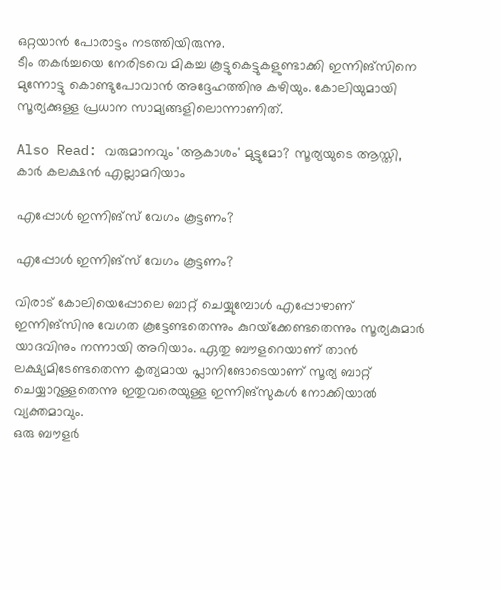ഒറ്റയാന്‍ പോരാട്ടം നടത്തിയിരുന്നു.
ടീം തകര്‍ച്ചയെ നേരിടവെ മികച്ച കൂട്ടുകെട്ടുകളുണ്ടാക്കി ഇന്നിങ്‌സിനെ മുന്നോട്ടു കൊണ്ടുപോവാന്‍ അദ്ദേഹത്തിനു കഴിയും. കോലിയുമായി സൂര്യക്കുള്ള പ്രധാന സാമ്യങ്ങളിലൊന്നാണിത്.

Also Read: വരുമാനവും 'ആകാശം' മുട്ടുമോ? സൂര്യയുടെ ആസ്തി, കാര്‍ കലക്ഷന്‍ എല്ലാമറിയാം

എപ്പോള്‍ ഇന്നിങ്‌സ് വേഗം കൂട്ടണം?

എപ്പോള്‍ ഇന്നിങ്‌സ് വേഗം കൂട്ടണം?

വിരാട് കോലിയെപ്പോലെ ബാറ്റ് ചെയ്യുമ്പോള്‍ എപ്പോഴാണ് ഇന്നിങ്‌സിനു വേഗത കൂട്ടേണ്ടതെന്നും കുറയ്‌ക്കേണ്ടതെന്നും സൂര്യകുമാര്‍ യാദവിനും നന്നായി അറിയാം. ഏതു ബൗളറെയാണ് താന്‍ ലക്ഷ്യമിടേണ്ടതെന്ന കൃത്യമായ പ്ലാനിങോടെയാണ് സൂര്യ ബാറ്റ് ചെയ്യാറുള്ളതെന്നു ഇതുവരെയുള്ള ഇന്നിങ്‌സുകള്‍ നോക്കിയാല്‍ വ്യക്തമാവും.
ഒരു ബൗളര്‍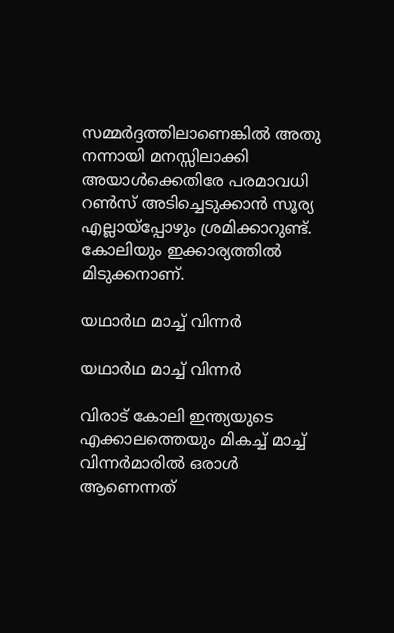സമ്മര്‍ദ്ദത്തിലാണെങ്കില്‍ അതു നന്നായി മനസ്സിലാക്കി അയാള്‍ക്കെതിരേ പരമാവധി റണ്‍സ് അടിച്ചെടുക്കാന്‍ സൂര്യ എല്ലായ്‌പ്പോഴും ശ്രമിക്കാറുണ്ട്. കോലിയും ഇക്കാര്യത്തില്‍ മിടുക്കനാണ്.

യഥാര്‍ഥ മാച്ച് വിന്നര്‍

യഥാര്‍ഥ മാച്ച് വിന്നര്‍

വിരാട് കോലി ഇന്ത്യയുടെ എക്കാലത്തെയും മികച്ച് മാച്ച് വിന്നര്‍മാരില്‍ ഒരാള്‍ ആണെന്നത്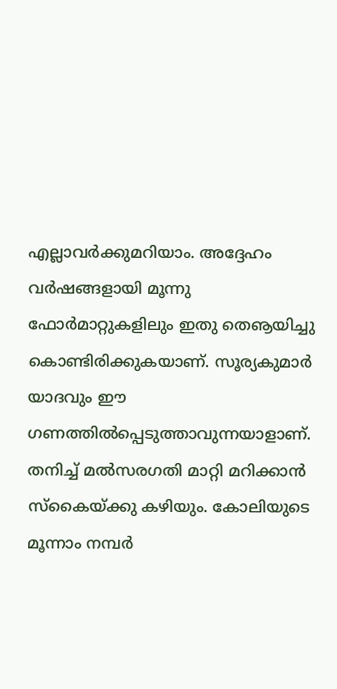എല്ലാവര്‍ക്കുമറിയാം. അദ്ദേഹം വര്‍ഷങ്ങളായി മൂന്നു ഫോര്‍മാറ്റുകളിലും ഇതു തെൡയിച്ചു കൊണ്ടിരിക്കുകയാണ്. സൂര്യകുമാര്‍ യാദവും ഈ ഗണത്തില്‍പ്പെടുത്താവുന്നയാളാണ്. തനിച്ച് മല്‍സരഗതി മാറ്റി മറിക്കാന്‍ സ്‌കൈയ്ക്കു കഴിയും. കോലിയുടെ മൂന്നാം നമ്പര്‍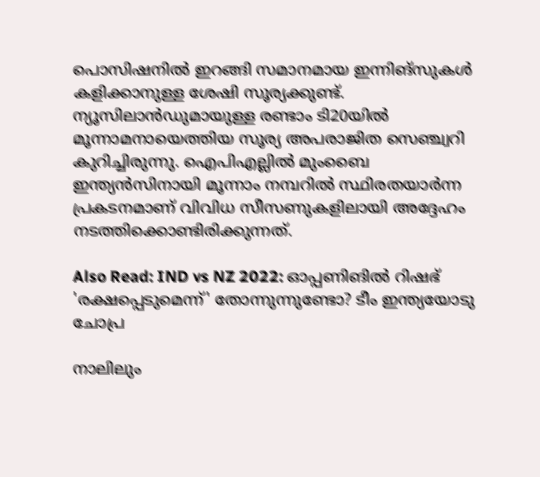പൊസിഷനില്‍ ഇറങ്ങി സമാനമായ ഇന്നിങ്‌സുകള്‍ കളിക്കാനുള്ള ശേഷി സൂര്യക്കുണ്ട്.
ന്യൂസിലാന്‍ഡുമായുള്ള രണ്ടാം ടി20യില്‍ മൂന്നാമനായെത്തിയ സൂര്യ അപരാജിത സെഞ്ച്വറി കുറിച്ചിരുന്നു. ഐപിഎല്ലില്‍ മുംബൈ ഇന്ത്യന്‍സിനായി മൂന്നാം നമ്പറില്‍ സ്ഥിരതയാര്‍ന്ന പ്രകടനമാണ് വിവിധ സീസണുകളിലായി അദ്ദേഹം നടത്തിക്കൊണ്ടിരിക്കുന്നത്.

Also Read: IND vs NZ 2022: ഓപ്പണിങില്‍ റിഷഭ് 'രക്ഷപ്പെടുമെന്ന്' തോന്നുന്നുണ്ടോ? ടീം ഇന്ത്യയോടു ചോപ്ര

നാലിലും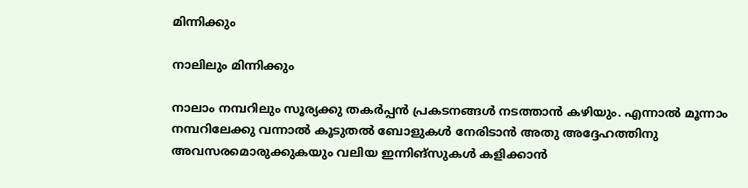മിന്നിക്കും

നാലിലും മിന്നിക്കും

നാലാം നമ്പറിലും സൂര്യക്കു തകര്‍പ്പന്‍ പ്രകടനങ്ങള്‍ നടത്താന്‍ കഴിയും. എന്നാല്‍ മൂന്നാം നമ്പറിലേക്കു വന്നാല്‍ കൂടുതല്‍ ബോളുകള്‍ നേരിടാന്‍ അതു അദ്ദേഹത്തിനു അവസരമൊരുക്കുകയും വലിയ ഇന്നിങ്‌സുകള്‍ കളിക്കാന്‍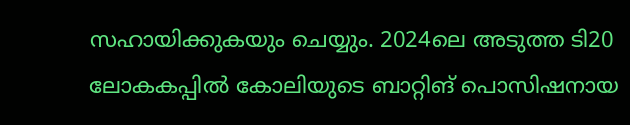സഹായിക്കുകയും ചെയ്യും. 2024ലെ അടുത്ത ടി20 ലോകകപ്പില്‍ കോലിയുടെ ബാറ്റിങ് പൊസിഷനായ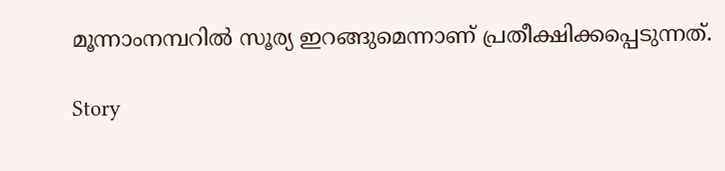മൂന്നാംനമ്പറില്‍ സൂര്യ ഇറങ്ങുമെന്നാണ് പ്രതീക്ഷിക്കപ്പെടുന്നത്.

Story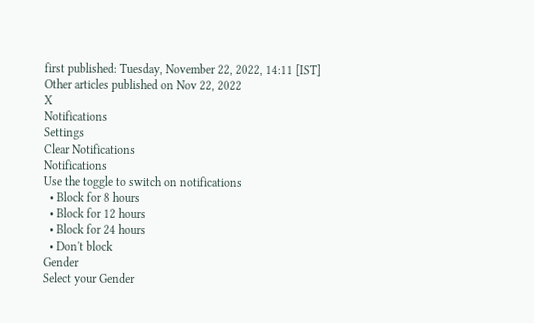first published: Tuesday, November 22, 2022, 14:11 [IST]
Other articles published on Nov 22, 2022
X
Notifications
Settings
Clear Notifications
Notifications
Use the toggle to switch on notifications
  • Block for 8 hours
  • Block for 12 hours
  • Block for 24 hours
  • Don't block
Gender
Select your Gender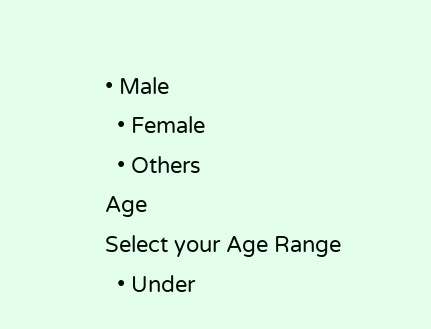• Male
  • Female
  • Others
Age
Select your Age Range
  • Under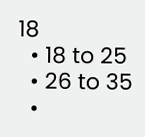18
  • 18 to 25
  • 26 to 35
  •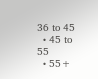36 to 45
  • 45 to 55
  • 55+